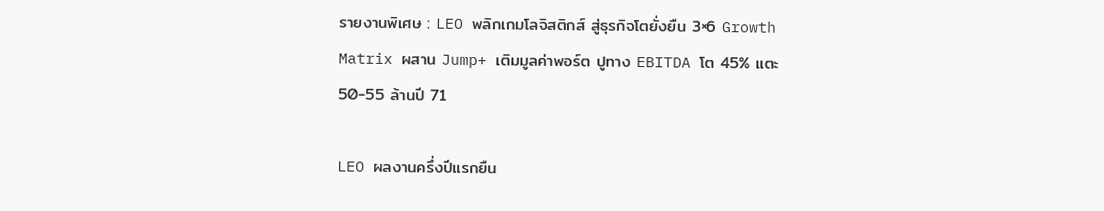รายงานพิเศษ : LEO พลิกเกมโลจิสติกส์ สู่ธุรกิจโตยั่งยืน 3×6 Growth Matrix ผสาน Jump+ เติมมูลค่าพอร์ต ปูทาง EBITDA โต 45% แตะ 50-55 ล้านปี 71

LEO ผลงานครึ่งปีแรกยืน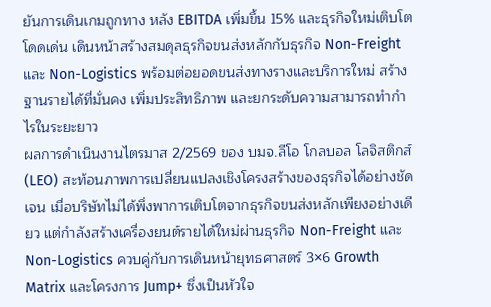ยันการเดินเกมถูกทาง หลัง EBITDA เพิ่มขึ้น 15% และธุรกิจใหม่เติบโตโดดเด่น เดินหน้าสร้างสมดุลธุรกิจขนส่งหลักกับธุรกิจ Non-Freight และ Non-Logistics พร้อมต่อยอดขนส่งทางรางและบริการใหม่ สร้างฐานรายได้ที่มั่นคง เพิ่มประสิทธิภาพ และยกระดับความสามารถทำกำไรในระยะยาว
ผลการดำเนินงานไตรมาส 2/2569 ของ บมจ.ลีโอ โกลบอล โลจิสติกส์ (LEO) สะท้อนภาพการเปลี่ยนแปลงเชิงโครงสร้างของธุรกิจได้อย่างชัดเจน เมื่อบริษัทไม่ได้พึ่งพาการเติบโตจากธุรกิจขนส่งหลักเพียงอย่างเดียว แต่กำลังสร้างเครื่องยนต์รายได้ใหม่ผ่านธุรกิจ Non-Freight และ Non-Logistics ควบคู่กับการเดินหน้ายุทธศาสตร์ 3×6 Growth Matrix และโครงการ Jump+ ซึ่งเป็นหัวใจ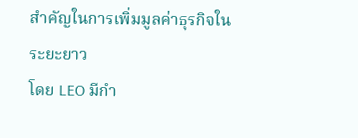สำคัญในการเพิ่มมูลค่าธุรกิจในระยะยาว
โดย LEO มีกำ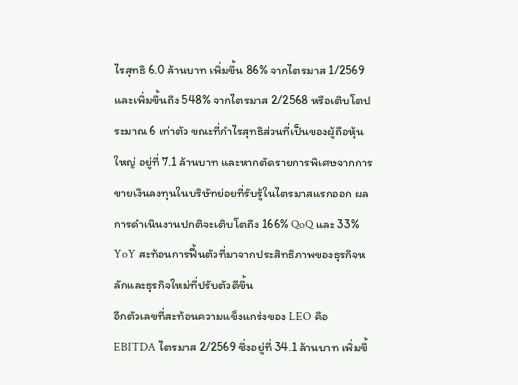ไรสุทธิ 6.0 ล้านบาท เพิ่มขึ้น 86% จากไตรมาส 1/2569 และเพิ่มขึ้นถึง 548% จากไตรมาส 2/2568 หรือเติบโตประมาณ 6 เท่าตัว ขณะที่กำไรสุทธิส่วนที่เป็นของผู้ถือหุ้นใหญ่ อยู่ที่ 7.1 ล้านบาท และหากตัดรายการพิเศษจากการขายเงินลงทุนในบริษัทย่อยที่รับรู้ในไตรมาสแรกออก ผลการดำเนินงานปกติจะเติบโตถึง 166% QoQ และ 33% YoY สะท้อนการฟื้นตัวที่มาจากประสิทธิภาพของธุรกิจหลักและธุรกิจใหม่ที่ปรับตัวดีขึ้น
อีกตัวเลขที่สะท้อนความแข็งแกร่งของ LEO คือ EBITDA ไตรมาส 2/2569 ซึ่งอยู่ที่ 34.1 ล้านบาท เพิ่มขึ้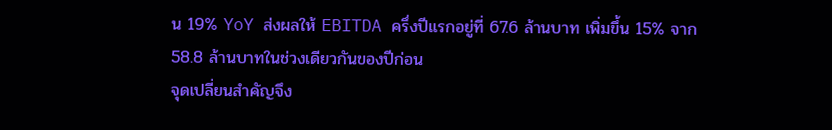น 19% YoY ส่งผลให้ EBITDA ครึ่งปีแรกอยู่ที่ 67.6 ล้านบาท เพิ่มขึ้น 15% จาก 58.8 ล้านบาทในช่วงเดียวกันของปีก่อน
จุดเปลี่ยนสำคัญจึง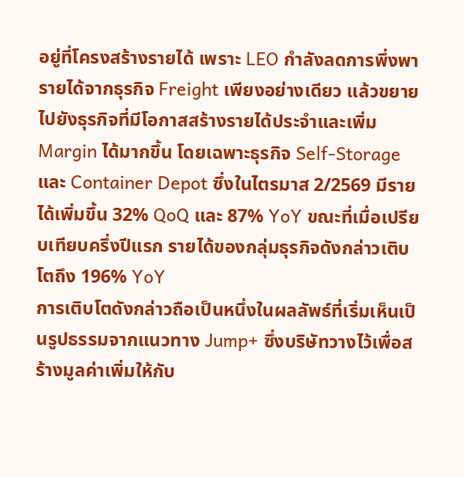อยู่ที่โครงสร้างรายได้ เพราะ LEO กำลังลดการพึ่งพารายได้จากธุรกิจ Freight เพียงอย่างเดียว แล้วขยายไปยังธุรกิจที่มีโอกาสสร้างรายได้ประจำและเพิ่ม Margin ได้มากขึ้น โดยเฉพาะธุรกิจ Self-Storage และ Container Depot ซึ่งในไตรมาส 2/2569 มีรายได้เพิ่มขึ้น 32% QoQ และ 87% YoY ขณะที่เมื่อเปรียบเทียบครึ่งปีแรก รายได้ของกลุ่มธุรกิจดังกล่าวเติบโตถึง 196% YoY
การเติบโตดังกล่าวถือเป็นหนึ่งในผลลัพธ์ที่เริ่มเห็นเป็นรูปธรรมจากแนวทาง Jump+ ซึ่งบริษัทวางไว้เพื่อสร้างมูลค่าเพิ่มให้กับ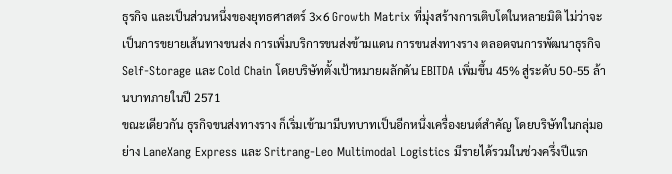ธุรกิจ และเป็นส่วนหนึ่งของยุทธศาสตร์ 3×6 Growth Matrix ที่มุ่งสร้างการเติบโตในหลายมิติ ไม่ว่าจะเป็นการขยายเส้นทางขนส่ง การเพิ่มบริการขนส่งข้ามแดน การขนส่งทางราง ตลอดจนการพัฒนาธุรกิจ Self-Storage และ Cold Chain โดยบริษัทตั้งเป้าหมายผลักดัน EBITDA เพิ่มขึ้น 45% สู่ระดับ 50-55 ล้านบาทภายในปี 2571
ขณะเดียวกัน ธุรกิจขนส่งทางราง ก็เริ่มเข้ามามีบทบาทเป็นอีกหนึ่งเครื่องยนต์สำคัญ โดยบริษัทในกลุ่มอย่าง LaneXang Express และ Sritrang-Leo Multimodal Logistics มีรายได้รวมในช่วงครึ่งปีแรก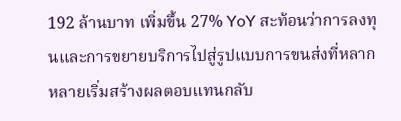192 ล้านบาท เพิ่มขึ้น 27% YoY สะท้อนว่าการลงทุนและการขยายบริการไปสู่รูปแบบการขนส่งที่หลากหลายเริ่มสร้างผลตอบแทนกลับ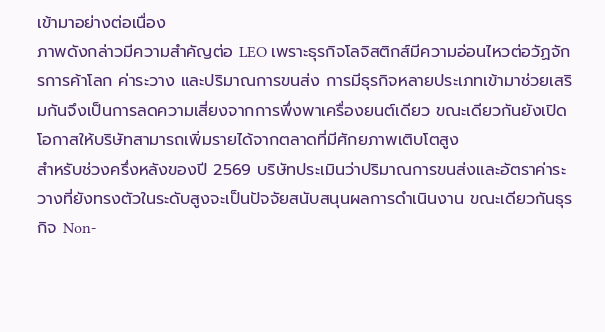เข้ามาอย่างต่อเนื่อง
ภาพดังกล่าวมีความสำคัญต่อ LEO เพราะธุรกิจโลจิสติกส์มีความอ่อนไหวต่อวัฏจักรการค้าโลก ค่าระวาง และปริมาณการขนส่ง การมีธุรกิจหลายประเภทเข้ามาช่วยเสริมกันจึงเป็นการลดความเสี่ยงจากการพึ่งพาเครื่องยนต์เดียว ขณะเดียวกันยังเปิดโอกาสให้บริษัทสามารถเพิ่มรายได้จากตลาดที่มีศักยภาพเติบโตสูง
สำหรับช่วงครึ่งหลังของปี 2569 บริษัทประเมินว่าปริมาณการขนส่งและอัตราค่าระวางที่ยังทรงตัวในระดับสูงจะเป็นปัจจัยสนับสนุนผลการดำเนินงาน ขณะเดียวกันธุรกิจ Non-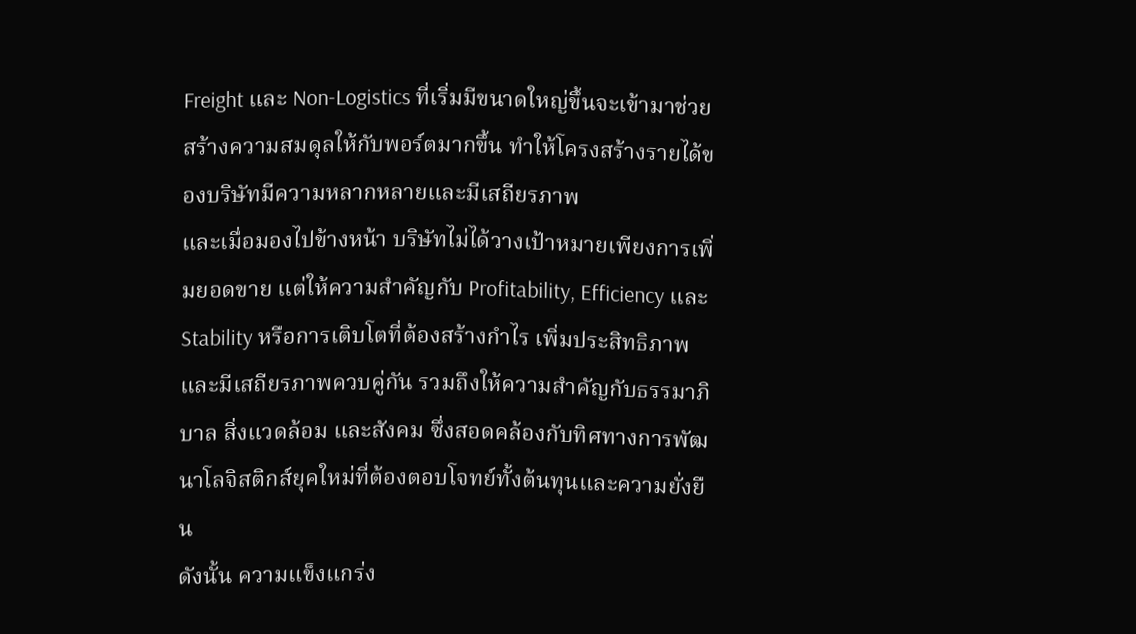Freight และ Non-Logistics ที่เริ่มมีขนาดใหญ่ขึ้นจะเข้ามาช่วยสร้างความสมดุลให้กับพอร์ตมากขึ้น ทำให้โครงสร้างรายได้ของบริษัทมีความหลากหลายและมีเสถียรภาพ
และเมื่อมองไปข้างหน้า บริษัทไม่ได้วางเป้าหมายเพียงการเพิ่มยอดขาย แต่ให้ความสำคัญกับ Profitability, Efficiency และ Stability หรือการเติบโตที่ต้องสร้างกำไร เพิ่มประสิทธิภาพ และมีเสถียรภาพควบคู่กัน รวมถึงให้ความสำคัญกับธรรมาภิบาล สิ่งแวดล้อม และสังคม ซึ่งสอดคล้องกับทิศทางการพัฒนาโลจิสติกส์ยุคใหม่ที่ต้องตอบโจทย์ทั้งต้นทุนและความยั่งยืน
ดังนั้น ความแข็งแกร่ง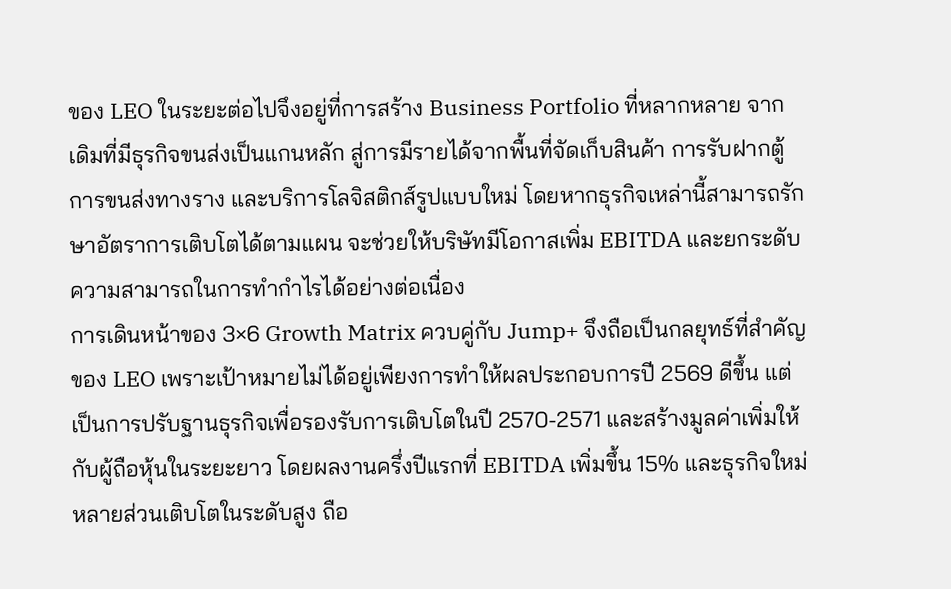ของ LEO ในระยะต่อไปจึงอยู่ที่การสร้าง Business Portfolio ที่หลากหลาย จากเดิมที่มีธุรกิจขนส่งเป็นแกนหลัก สู่การมีรายได้จากพื้นที่จัดเก็บสินค้า การรับฝากตู้ การขนส่งทางราง และบริการโลจิสติกส์รูปแบบใหม่ โดยหากธุรกิจเหล่านี้สามารถรักษาอัตราการเติบโตได้ตามแผน จะช่วยให้บริษัทมีโอกาสเพิ่ม EBITDA และยกระดับความสามารถในการทำกำไรได้อย่างต่อเนื่อง
การเดินหน้าของ 3×6 Growth Matrix ควบคู่กับ Jump+ จึงถือเป็นกลยุทธ์ที่สำคัญของ LEO เพราะเป้าหมายไม่ได้อยู่เพียงการทำให้ผลประกอบการปี 2569 ดีขึ้น แต่เป็นการปรับฐานธุรกิจเพื่อรองรับการเติบโตในปี 2570-2571 และสร้างมูลค่าเพิ่มให้กับผู้ถือหุ้นในระยะยาว โดยผลงานครึ่งปีแรกที่ EBITDA เพิ่มขึ้น 15% และธุรกิจใหม่หลายส่วนเติบโตในระดับสูง ถือ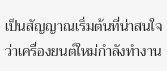เป็นสัญญาณเริ่มต้นที่น่าสนใจว่าเครื่องยนต์ใหม่กำลังทำงาน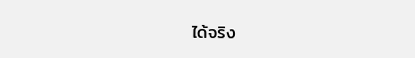ได้จริง